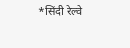*सिंदी रेल्वे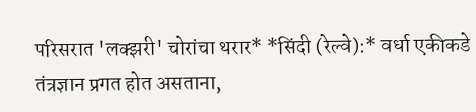परिसरात 'लक्झरी' चोरांचा थरार* *सिंदी (रेल्वे):* वर्धा एकीकडे तंत्रज्ञान प्रगत होत असताना,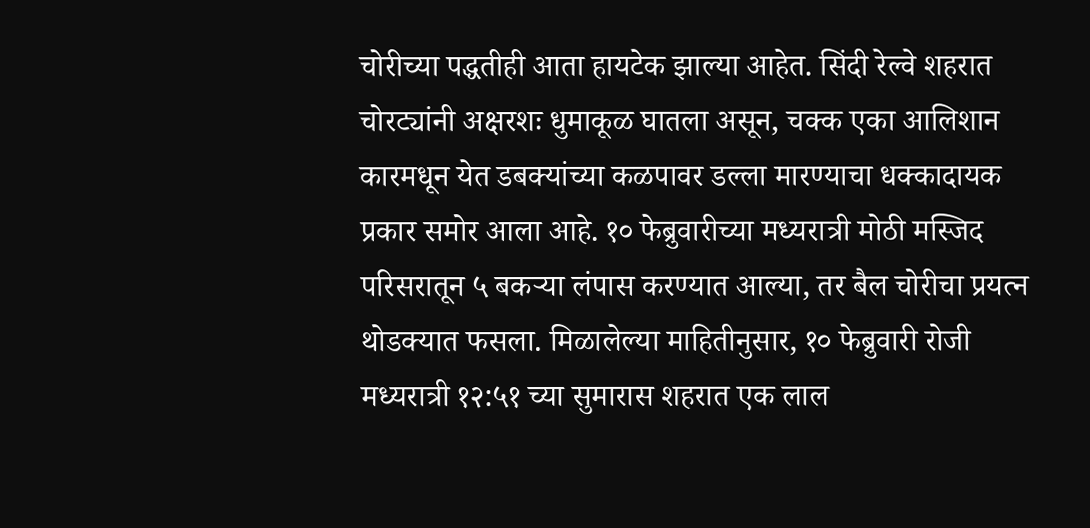चोरीच्या पद्धतीही आता हायटेक झाल्या आहेत. सिंदी रेल्वे शहरात चोरट्यांनी अक्षरशः धुमाकूळ घातला असून, चक्क एका आलिशान कारमधून येत डबक्यांच्या कळपावर डल्ला मारण्याचा धक्कादायक प्रकार समोर आला आहे. १० फेब्रुवारीच्या मध्यरात्री मोठी मस्जिद परिसरातून ५ बकऱ्या लंपास करण्यात आल्या, तर बैल चोरीचा प्रयत्न थोडक्यात फसला. मिळालेल्या माहितीनुसार, १० फेब्रुवारी रोजी मध्यरात्री १२:५१ च्या सुमारास शहरात एक लाल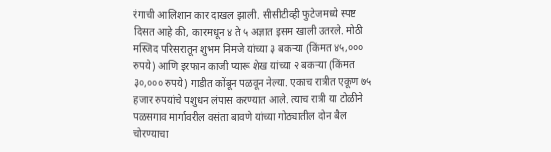रंगाची आलिशान कार दाखल झाली. सीसीटीव्ही फुटेजमध्ये स्पष्ट दिसत आहे की, कारमधून ४ ते ५ अज्ञात इसम खाली उतरले. मोठी मस्जिद परिसरातून शुभम निमजे यांच्या ३ बकऱ्या (किंमत ४५,००० रुपये) आणि इरफान काजी प्यारू शेख यांच्या २ बकऱ्या (किंमत ३०,००० रुपये) गाडीत कोंबून पळवून नेल्या. एकाच रात्रीत एकूण ७५ हजार रुपयांचे पशुधन लंपास करण्यात आले. त्याच रात्री या टोळीने पळसगाव मार्गावरील वसंता बावणे यांच्या गोठ्यातील दोन बैल चोरण्याचा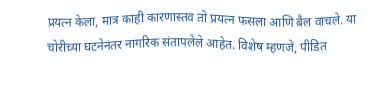प्रयत्न केला, मात्र काही कारणास्तव तो प्रयत्न फसला आणि बैल वाचले. या चोरीच्या घटनेनंतर नागरिक संतापलेले आहेत. विशेष म्हणजे, पीडित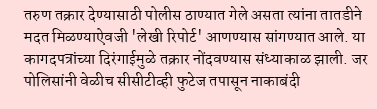तरुण तक्रार देण्यासाठी पोलीस ठाण्यात गेले असता त्यांना तातडीने मदत मिळण्याऐवजी 'लेखी रिपोर्ट' आणण्यास सांगण्यात आले. या कागदपत्रांच्या दिरंगाईमुळे तक्रार नोंदवण्यास संध्याकाळ झाली. जर पोलिसांनी वेळीच सीसीटीव्ही फुटेज तपासून नाकाबंदी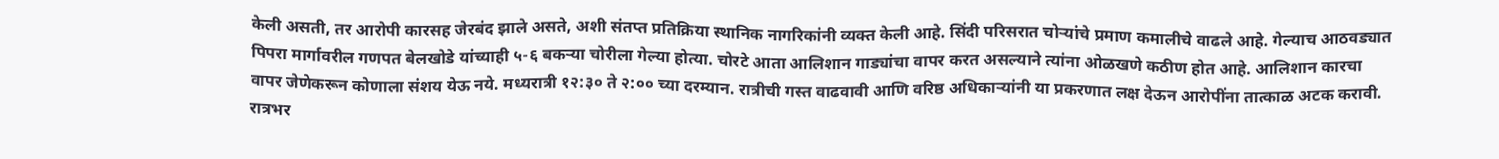केली असती, तर आरोपी कारसह जेरबंद झाले असते, अशी संतप्त प्रतिक्रिया स्थानिक नागरिकांनी व्यक्त केली आहे. सिंदी परिसरात चोऱ्यांचे प्रमाण कमालीचे वाढले आहे. गेल्याच आठवड्यात पिपरा मार्गावरील गणपत बेलखोडे यांच्याही ५-६ बकऱ्या चोरीला गेल्या होत्या. चोरटे आता आलिशान गाड्यांचा वापर करत असल्याने त्यांना ओळखणे कठीण होत आहे. आलिशान कारचा वापर जेणेकरून कोणाला संशय येऊ नये. मध्यरात्री १२:३० ते २:०० च्या दरम्यान. रात्रीची गस्त वाढवावी आणि वरिष्ठ अधिकाऱ्यांनी या प्रकरणात लक्ष देऊन आरोपींना तात्काळ अटक करावी. रात्रभर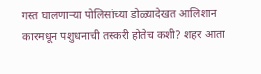गस्त घालणाऱ्या पोलिसांच्या डोळ्यादेखत आलिशान कारमधून पशुधनाची तस्करी होतेच कशी? शहर आता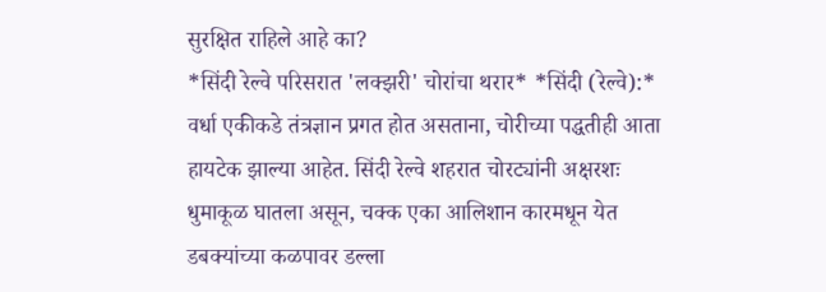सुरक्षित राहिले आहे का?
*सिंदी रेल्वे परिसरात 'लक्झरी' चोरांचा थरार* *सिंदी (रेल्वे):* वर्धा एकीकडे तंत्रज्ञान प्रगत होत असताना, चोरीच्या पद्धतीही आता हायटेक झाल्या आहेत. सिंदी रेल्वे शहरात चोरट्यांनी अक्षरशः धुमाकूळ घातला असून, चक्क एका आलिशान कारमधून येत डबक्यांच्या कळपावर डल्ला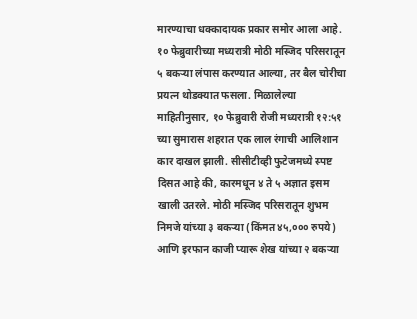मारण्याचा धक्कादायक प्रकार समोर आला आहे. १० फेब्रुवारीच्या मध्यरात्री मोठी मस्जिद परिसरातून ५ बकऱ्या लंपास करण्यात आल्या, तर बैल चोरीचा प्रयत्न थोडक्यात फसला. मिळालेल्या माहितीनुसार, १० फेब्रुवारी रोजी मध्यरात्री १२:५१ च्या सुमारास शहरात एक लाल रंगाची आलिशान कार दाखल झाली. सीसीटीव्ही फुटेजमध्ये स्पष्ट दिसत आहे की, कारमधून ४ ते ५ अज्ञात इसम खाली उतरले. मोठी मस्जिद परिसरातून शुभम निमजे यांच्या ३ बकऱ्या (किंमत ४५,००० रुपये) आणि इरफान काजी प्यारू शेख यांच्या २ बकऱ्या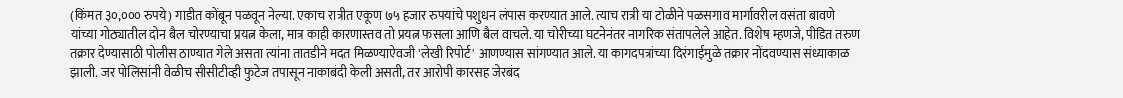(किंमत ३०,००० रुपये) गाडीत कोंबून पळवून नेल्या. एकाच रात्रीत एकूण ७५ हजार रुपयांचे पशुधन लंपास करण्यात आले. त्याच रात्री या टोळीने पळसगाव मार्गावरील वसंता बावणे यांच्या गोठ्यातील दोन बैल चोरण्याचा प्रयत्न केला, मात्र काही कारणास्तव तो प्रयत्न फसला आणि बैल वाचले. या चोरीच्या घटनेनंतर नागरिक संतापलेले आहेत. विशेष म्हणजे, पीडित तरुण तक्रार देण्यासाठी पोलीस ठाण्यात गेले असता त्यांना तातडीने मदत मिळण्याऐवजी 'लेखी रिपोर्ट' आणण्यास सांगण्यात आले. या कागदपत्रांच्या दिरंगाईमुळे तक्रार नोंदवण्यास संध्याकाळ झाली. जर पोलिसांनी वेळीच सीसीटीव्ही फुटेज तपासून नाकाबंदी केली असती, तर आरोपी कारसह जेरबंद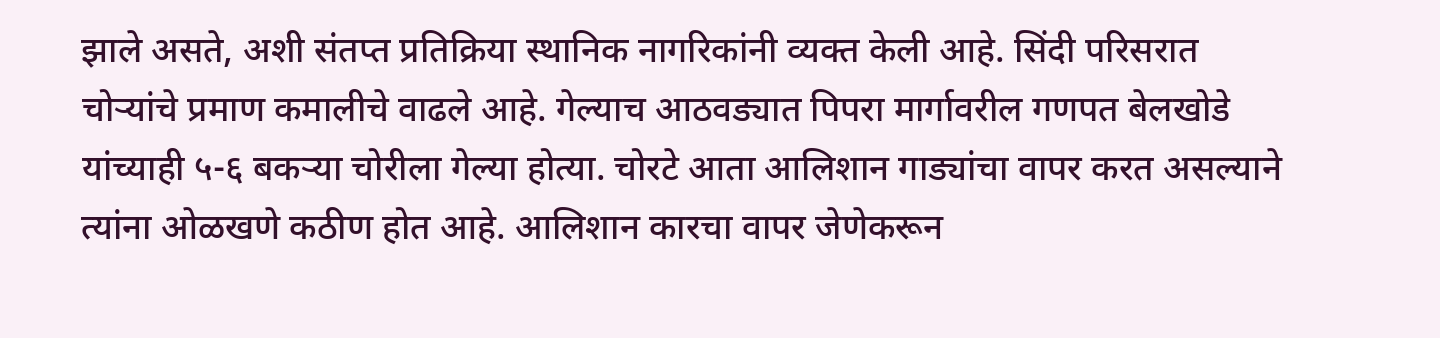झाले असते, अशी संतप्त प्रतिक्रिया स्थानिक नागरिकांनी व्यक्त केली आहे. सिंदी परिसरात चोऱ्यांचे प्रमाण कमालीचे वाढले आहे. गेल्याच आठवड्यात पिपरा मार्गावरील गणपत बेलखोडे यांच्याही ५-६ बकऱ्या चोरीला गेल्या होत्या. चोरटे आता आलिशान गाड्यांचा वापर करत असल्याने त्यांना ओळखणे कठीण होत आहे. आलिशान कारचा वापर जेणेकरून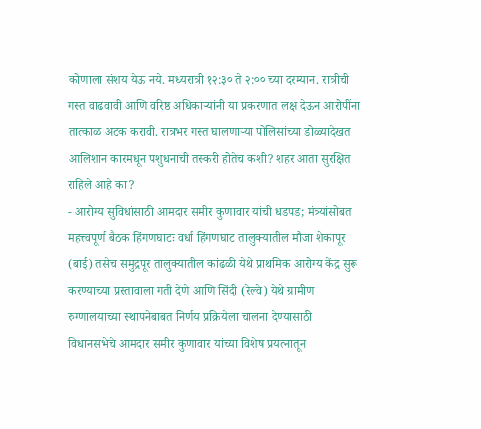कोणाला संशय येऊ नये. मध्यरात्री १२:३० ते २:०० च्या दरम्यान. रात्रीची गस्त वाढवावी आणि वरिष्ठ अधिकाऱ्यांनी या प्रकरणात लक्ष देऊन आरोपींना तात्काळ अटक करावी. रात्रभर गस्त घालणाऱ्या पोलिसांच्या डोळ्यादेखत आलिशान कारमधून पशुधनाची तस्करी होतेच कशी? शहर आता सुरक्षित राहिले आहे का?
- आरोग्य सुविधांसाठी आमदार समीर कुणावार यांची धडपड; मंत्र्यांसोबत महत्त्वपूर्ण बैठक हिंगणघाटः वर्धा हिंगणघाट तालुक्यातील मौजा शेकापूर (बाई) तसेच समुद्रपूर तालुक्यातील कांढळी येथे प्राथमिक आरोग्य केंद्र सुरू करण्याच्या प्रस्तावाला गती देणे आणि सिंदी (रेल्वे) येथे ग्रामीण रुग्णालयाच्या स्थापनेबाबत निर्णय प्रक्रियेला चालना देण्यासाठी विधानसभेचे आमदार समीर कुणावार यांच्या विशेष प्रयत्नातून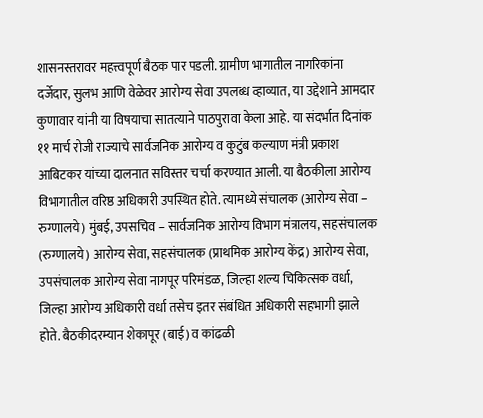शासनस्तरावर महत्त्वपूर्ण बैठक पार पडली. ग्रामीण भागातील नागरिकांना दर्जेदार, सुलभ आणि वेळेवर आरोग्य सेवा उपलब्ध व्हाव्यात, या उद्देशाने आमदार कुणावार यांनी या विषयाचा सातत्याने पाठपुरावा केला आहे. या संदर्भात दिनांक ११ मार्च रोजी राज्याचे सार्वजनिक आरोग्य व कुटुंब कल्याण मंत्री प्रकाश आबिटकर यांच्या दालनात सविस्तर चर्चा करण्यात आली. या बैठकीला आरोग्य विभागातील वरिष्ठ अधिकारी उपस्थित होते. त्यामध्ये संचालक (आरोग्य सेवा – रुग्णालये) मुंबई, उपसचिव – सार्वजनिक आरोग्य विभाग मंत्रालय, सहसंचालक (रुग्णालये) आरोग्य सेवा, सहसंचालक (प्राथमिक आरोग्य केंद्र) आरोग्य सेवा, उपसंचालक आरोग्य सेवा नागपूर परिमंडळ, जिल्हा शल्य चिकित्सक वर्धा, जिल्हा आरोग्य अधिकारी वर्धा तसेच इतर संबंधित अधिकारी सहभागी झाले होते. बैठकीदरम्यान शेकापूर (बाई) व कांढळी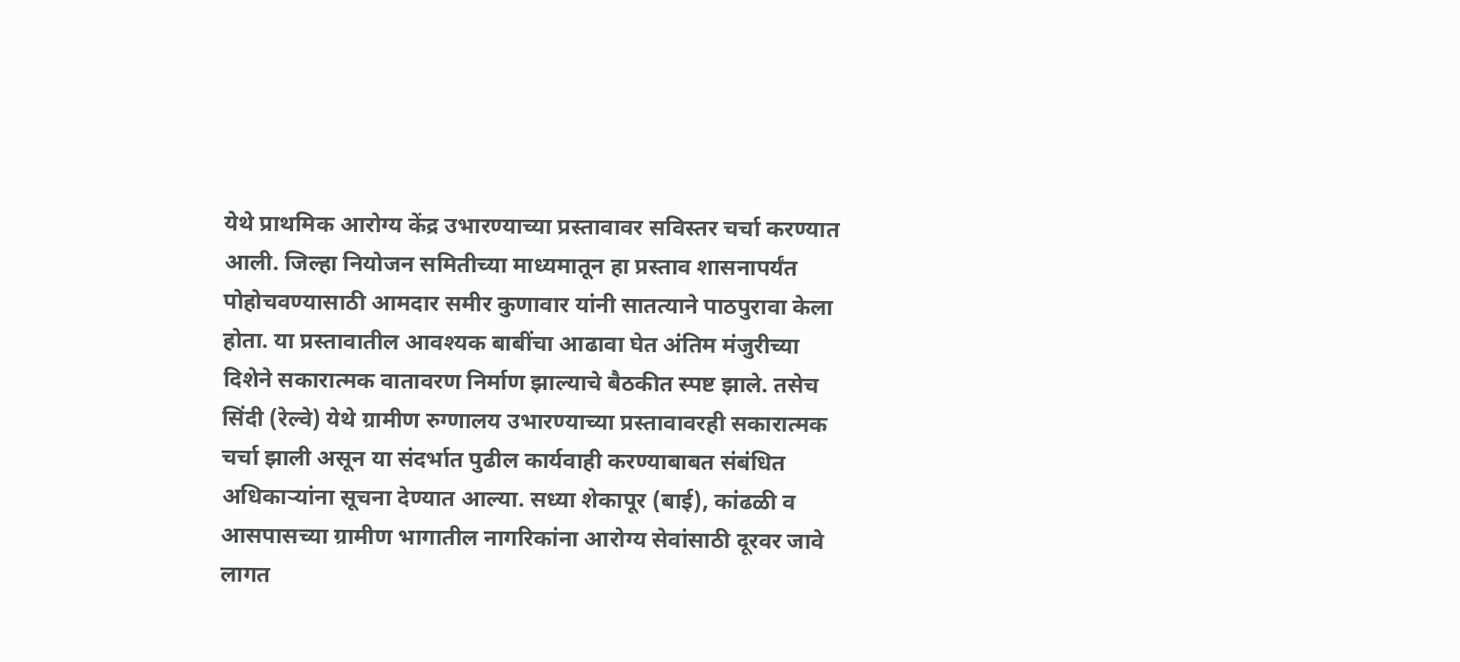येथे प्राथमिक आरोग्य केंद्र उभारण्याच्या प्रस्तावावर सविस्तर चर्चा करण्यात आली. जिल्हा नियोजन समितीच्या माध्यमातून हा प्रस्ताव शासनापर्यंत पोहोचवण्यासाठी आमदार समीर कुणावार यांनी सातत्याने पाठपुरावा केला होता. या प्रस्तावातील आवश्यक बाबींचा आढावा घेत अंतिम मंजुरीच्या दिशेने सकारात्मक वातावरण निर्माण झाल्याचे बैठकीत स्पष्ट झाले. तसेच सिंदी (रेल्वे) येथे ग्रामीण रुग्णालय उभारण्याच्या प्रस्तावावरही सकारात्मक चर्चा झाली असून या संदर्भात पुढील कार्यवाही करण्याबाबत संबंधित अधिकाऱ्यांना सूचना देण्यात आल्या. सध्या शेकापूर (बाई), कांढळी व आसपासच्या ग्रामीण भागातील नागरिकांना आरोग्य सेवांसाठी दूरवर जावे लागत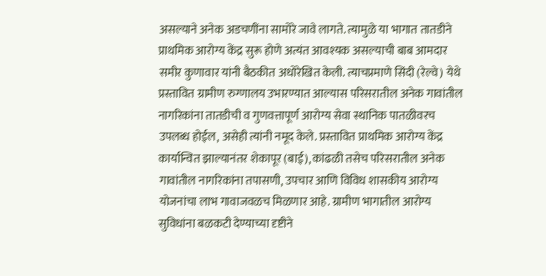असल्याने अनेक अडचणींना सामोरे जावे लागते. त्यामुळे या भागात तातडीने प्राथमिक आरोग्य केंद्र सुरू होणे अत्यंत आवश्यक असल्याची बाब आमदार समीर कुणावार यांनी बैठकीत अधोरेखित केली. त्याचप्रमाणे सिंदी (रेल्वे) येथे प्रस्तावित ग्रामीण रुग्णालय उभारण्यात आल्यास परिसरातील अनेक गावांतील नागरिकांना तातडीची व गुणवत्तापूर्ण आरोग्य सेवा स्थानिक पातळीवरच उपलब्ध होईल, असेही त्यांनी नमूद केले. प्रस्तावित प्राथमिक आरोग्य केंद्र कार्यान्वित झाल्यानंतर शेकापूर (बाई), कांढळी तसेच परिसरातील अनेक गावांतील नागरिकांना तपासणी, उपचार आणि विविध शासकीय आरोग्य योजनांचा लाभ गावाजवळच मिळणार आहे. ग्रामीण भागातील आरोग्य सुविधांना बळकटी देण्याच्या दृष्टीने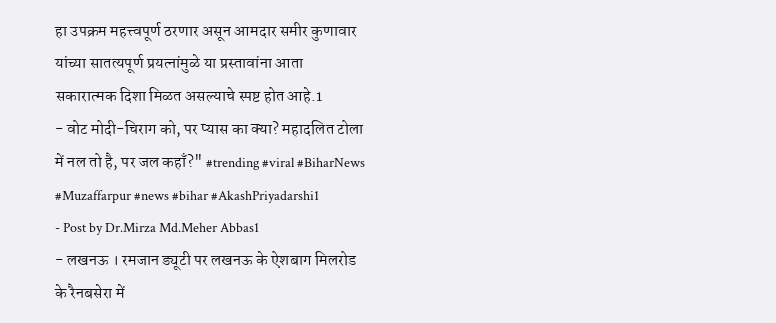हा उपक्रम महत्त्वपूर्ण ठरणार असून आमदार समीर कुणावार यांच्या सातत्यपूर्ण प्रयत्नांमुळे या प्रस्तावांना आता सकारात्मक दिशा मिळत असल्याचे स्पष्ट होत आहे.1
- वोट मोदी-चिराग को, पर प्यास का क्या? महादलित टोला में नल तो है, पर जल कहाँ?" #trending #viral #BiharNews #Muzaffarpur #news #bihar #AkashPriyadarshi1
- Post by Dr.Mirza Md.Meher Abbas1
- लखनऊ । रमजान ड्यूटी पर लखनऊ के ऐशबाग मिलरोड के रैनबसेरा में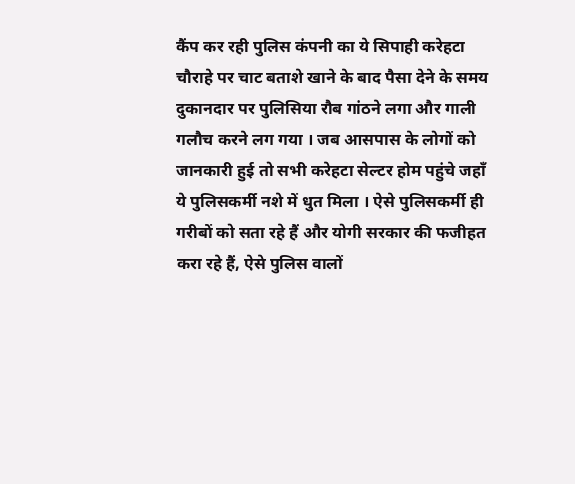कैंप कर रही पुलिस कंपनी का ये सिपाही करेहटा चौराहे पर चाट बताशे खाने के बाद पैसा देने के समय दुकानदार पर पुलिसिया रौब गांठने लगा और गाली गलौच करने लग गया । जब आसपास के लोगों को जानकारी हुई तो सभी करेहटा सेल्टर होम पहुंचे जहाँ ये पुलिसकर्मी नशे में धुत मिला । ऐसे पुलिसकर्मी ही गरीबों को सता रहे हैं और योगी सरकार की फजीहत करा रहे हैं, ऐसे पुलिस वालों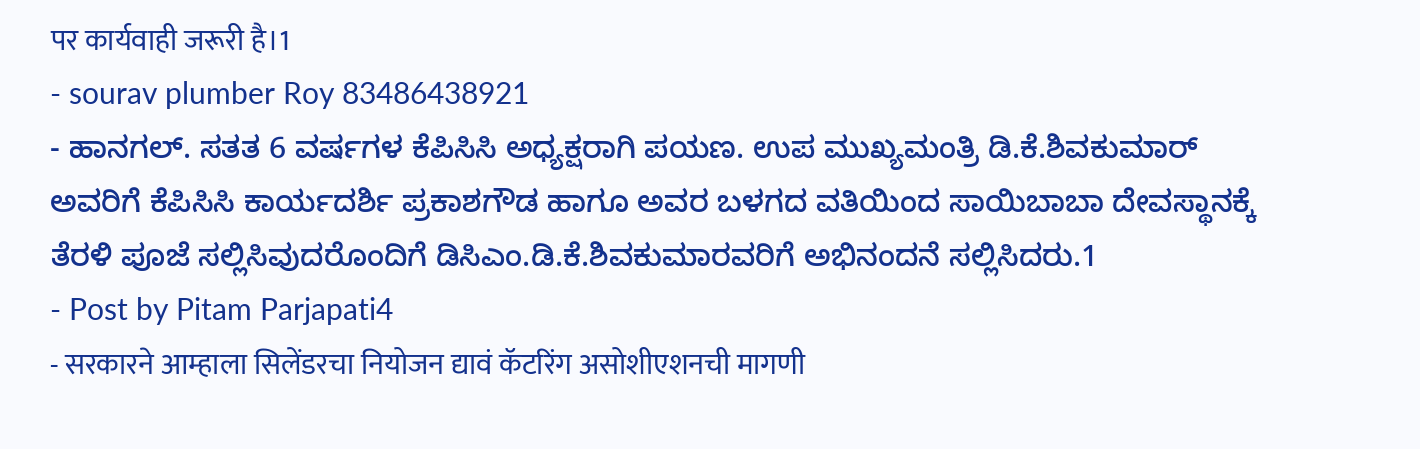पर कार्यवाही जरूरी है।1
- sourav plumber Roy 83486438921
- ಹಾನಗಲ್. ಸತತ 6 ವರ್ಷಗಳ ಕೆಪಿಸಿಸಿ ಅಧ್ಯಕ್ಷರಾಗಿ ಪಯಣ. ಉಪ ಮುಖ್ಯಮಂತ್ರಿ ಡಿ.ಕೆ.ಶಿವಕುಮಾರ್ ಅವರಿಗೆ ಕೆಪಿಸಿಸಿ ಕಾರ್ಯದರ್ಶಿ ಪ್ರಕಾಶಗೌಡ ಹಾಗೂ ಅವರ ಬಳಗದ ವತಿಯಿಂದ ಸಾಯಿಬಾಬಾ ದೇವಸ್ಥಾನಕ್ಕೆ ತೆರಳಿ ಪೂಜೆ ಸಲ್ಲಿಸಿವುದರೊಂದಿಗೆ ಡಿಸಿಎಂ.ಡಿ.ಕೆ.ಶಿವಕುಮಾರವರಿಗೆ ಅಭಿನಂದನೆ ಸಲ್ಲಿಸಿದರು.1
- Post by Pitam Parjapati4
- सरकारने आम्हाला सिलेंडरचा नियोजन द्यावं कॅटरिंग असोशीएशनची मागणी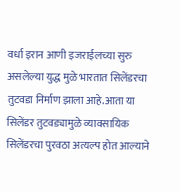वर्धा इरान आणी इजराईलच्या सुरु असलेल्या युद्ध मुळे भारतात सिलेंडरचा तुटवडा निर्माण झाला आहे.आता या सिलेंडर तुटवड्यामुळे व्यावसायिक सिलेंडरचा पुरवठा अत्यल्प होत आल्याने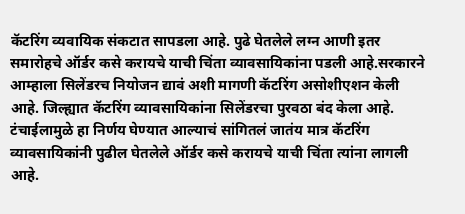कॅटरिंग व्यवायिक संकटात सापडला आहे. पुढे घेतलेले लग्न आणी इतर समारोहचे ऑर्डर कसे करायचे याची चिंता व्यावसायिकांना पडली आहे.सरकारने आम्हाला सिलेंडरच नियोजन द्यावं अशी मागणी कॅटरिंग असोशीएशन केली आहे. जिल्ह्यात कॅटरिंग व्यावसायिकांना सिलेंडरचा पुरवठा बंद केला आहे. टंचाईलामुळे हा निर्णय घेण्यात आल्याचं सांगितलं जातंय मात्र कॅटरिंग व्यावसायिकांनी पुढील घेतलेले ऑर्डर कसे करायचे याची चिंता त्यांना लागली आहे.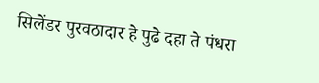सिलेंडर पुरवठादार हे पुढे दहा ते पंधरा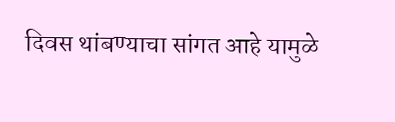दिवस थांबण्याचा सांगत आहे यामुळे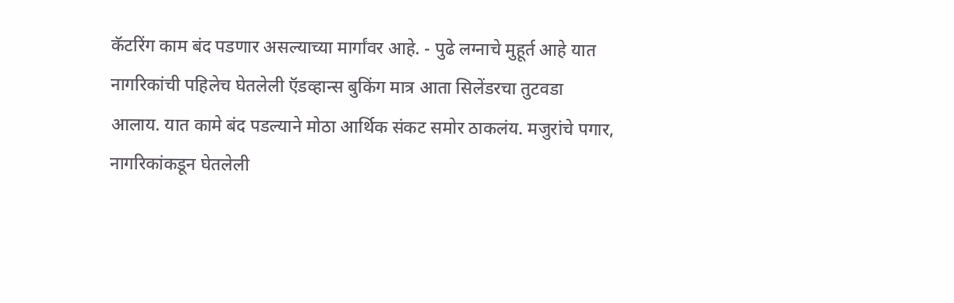कॅटरिंग काम बंद पडणार असल्याच्या मार्गांवर आहे. - पुढे लग्नाचे मुहूर्त आहे यात नागरिकांची पहिलेच घेतलेली ऍडव्हान्स बुकिंग मात्र आता सिलेंडरचा तुटवडा आलाय. यात कामे बंद पडल्याने मोठा आर्थिक संकट समोर ठाकलंय. मजुरांचे पगार, नागरिकांकडून घेतलेली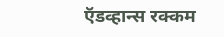ऍडव्हान्स रक्कम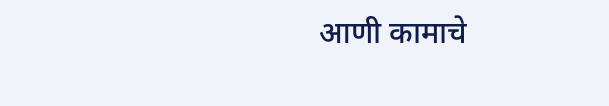आणी कामाचे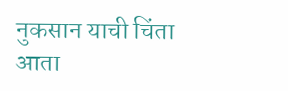नुकसान याची चिंता आता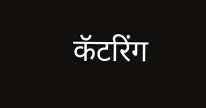कॅटरिंग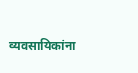व्यवसायिकांना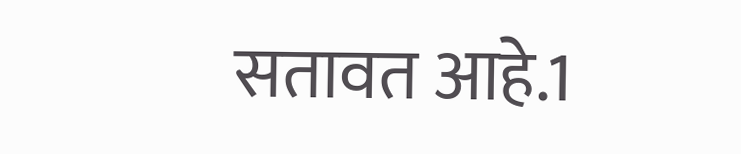सतावत आहे.1